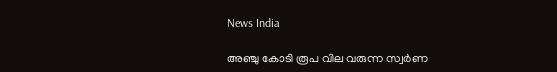News India

അഞ്ചു കോടി രൂപ വില വരുന്ന സ്വര്‍ണ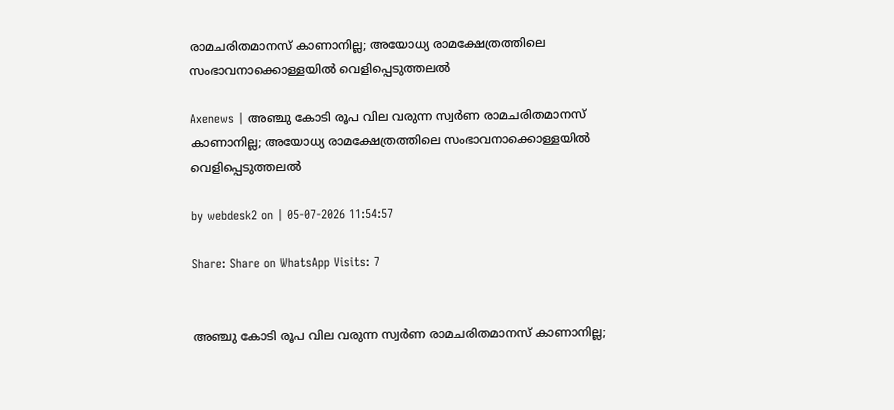രാമചരിതമാനസ് കാണാനില്ല; അയോധ്യ രാമക്ഷേത്രത്തിലെ സംഭാവനാക്കൊള്ളയില്‍ വെളിപ്പെടുത്തലല്‍

Axenews | അഞ്ചു കോടി രൂപ വില വരുന്ന സ്വര്‍ണ രാമചരിതമാനസ് കാണാനില്ല; അയോധ്യ രാമക്ഷേത്രത്തിലെ സംഭാവനാക്കൊള്ളയില്‍ വെളിപ്പെടുത്തലല്‍

by webdesk2 on | 05-07-2026 11:54:57

Share: Share on WhatsApp Visits: 7


അഞ്ചു കോടി രൂപ വില വരുന്ന സ്വര്‍ണ രാമചരിതമാനസ് കാണാനില്ല;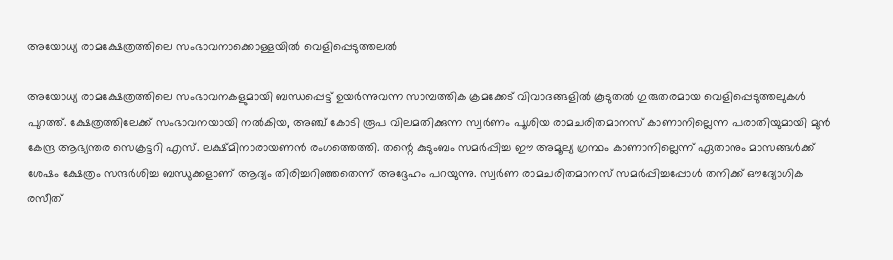അയോധ്യ രാമക്ഷേത്രത്തിലെ സംഭാവനാക്കൊള്ളയില്‍ വെളിപ്പെടുത്തലല്‍

അയോധ്യ രാമക്ഷേത്രത്തിലെ സംഭാവനകളുമായി ബന്ധപ്പെട്ട് ഉയര്‍ന്നുവന്ന സാമ്പത്തിക ക്രമക്കേട് വിവാദങ്ങളില്‍ കൂടുതല്‍ ഗുരുതരമായ വെളിപ്പെടുത്തലുകള്‍ പുറത്ത്. ക്ഷേത്രത്തിലേക്ക് സംഭാവനയായി നല്‍കിയ, അഞ്ച് കോടി രൂപ വിലമതിക്കുന്ന സ്വര്‍ണം പൂശിയ രാമചരിതമാനസ് കാണാനില്ലെന്ന പരാതിയുമായി മുന്‍ കേന്ദ്ര ആഭ്യന്തര സെക്രട്ടറി എസ്. ലക്ഷ്മിനാരായണന്‍ രംഗത്തെത്തി. തന്റെ കുടുംബം സമര്‍പ്പിച്ച ഈ അമൂല്യ ഗ്രന്ഥം കാണാനില്ലെന്ന് ഏതാനും മാസങ്ങള്‍ക്ക് ശേഷം ക്ഷേത്രം സന്ദര്‍ശിച്ച ബന്ധുക്കളാണ് ആദ്യം തിരിച്ചറിഞ്ഞതെന്ന് അദ്ദേഹം പറയുന്നു. സ്വര്‍ണ രാമചരിതമാനസ് സമര്‍പ്പിച്ചപ്പോള്‍ തനിക്ക് ഔദ്യോഗിക രസീത്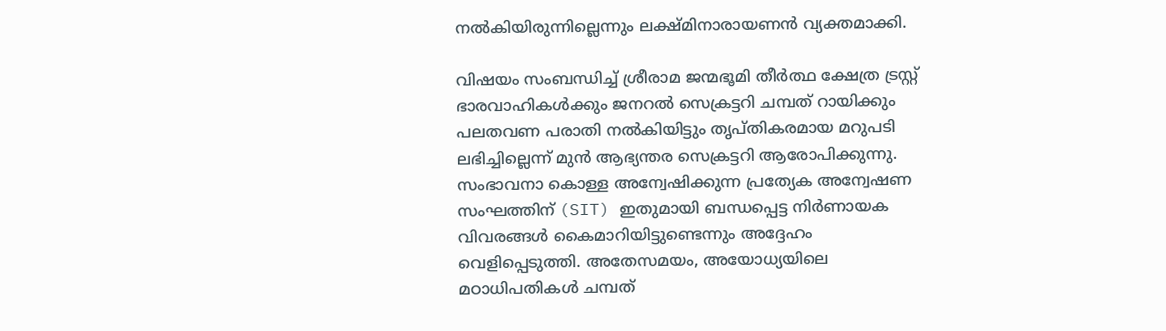നല്‍കിയിരുന്നില്ലെന്നും ലക്ഷ്മിനാരായണന്‍ വ്യക്തമാക്കി.

വിഷയം സംബന്ധിച്ച് ശ്രീരാമ ജന്മഭൂമി തീര്‍ത്ഥ ക്ഷേത്ര ട്രസ്റ്റ് ഭാരവാഹികള്‍ക്കും ജനറല്‍ സെക്രട്ടറി ചമ്പത് റായിക്കും പലതവണ പരാതി നല്‍കിയിട്ടും തൃപ്തികരമായ മറുപടി ലഭിച്ചില്ലെന്ന് മുന്‍ ആഭ്യന്തര സെക്രട്ടറി ആരോപിക്കുന്നു. സംഭാവനാ കൊള്ള അന്വേഷിക്കുന്ന പ്രത്യേക അന്വേഷണ സംഘത്തിന് (SIT) ഇതുമായി ബന്ധപ്പെട്ട നിര്‍ണായക വിവരങ്ങള്‍ കൈമാറിയിട്ടുണ്ടെന്നും അദ്ദേഹം വെളിപ്പെടുത്തി. അതേസമയം, അയോധ്യയിലെ മഠാധിപതികള്‍ ചമ്പത്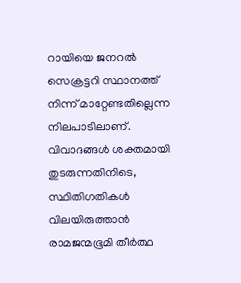റായിയെ ജനറല്‍ സെക്രട്ടറി സ്ഥാനത്ത് നിന്ന് മാറ്റേണ്ടതില്ലെന്ന നിലപാടിലാണ്. വിവാദങ്ങള്‍ ശക്തമായി തുടരുന്നതിനിടെ, സ്ഥിതിഗതികള്‍ വിലയിരുത്താന്‍ രാമജന്മഭൂമി തീര്‍ത്ഥ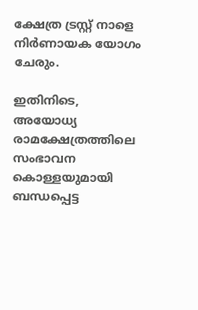ക്ഷേത്ര ട്രസ്റ്റ് നാളെ നിര്‍ണായക യോഗം ചേരും.

ഇതിനിടെ, അയോധ്യ രാമക്ഷേത്രത്തിലെ സംഭാവന കൊള്ളയുമായി ബന്ധപ്പെട്ട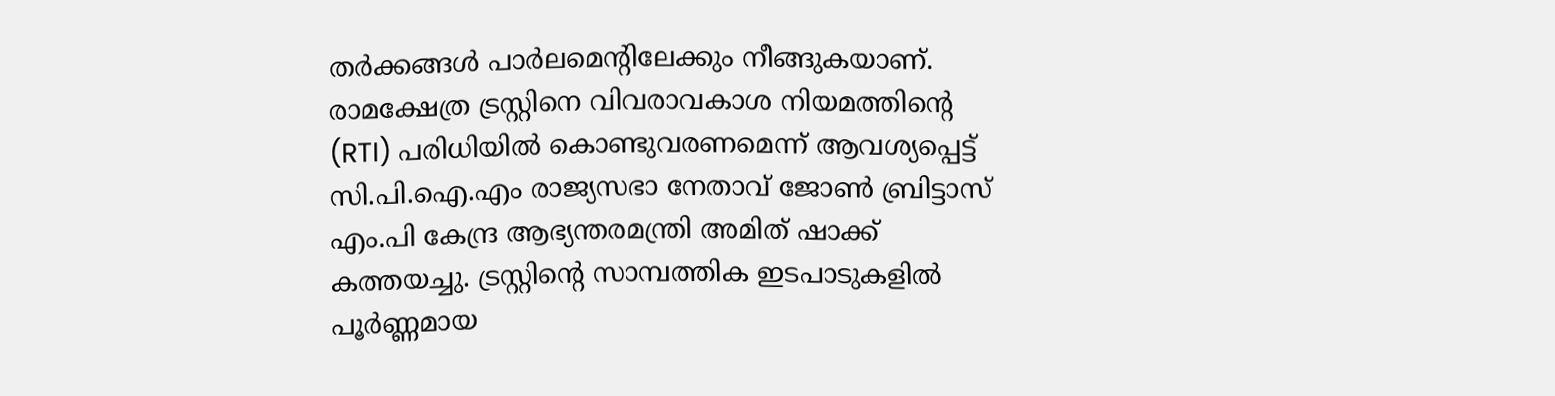തര്‍ക്കങ്ങള്‍ പാര്‍ലമെന്റിലേക്കും നീങ്ങുകയാണ്. രാമക്ഷേത്ര ട്രസ്റ്റിനെ വിവരാവകാശ നിയമത്തിന്റെ (RTI) പരിധിയില്‍ കൊണ്ടുവരണമെന്ന് ആവശ്യപ്പെട്ട് സി.പി.ഐ.എം രാജ്യസഭാ നേതാവ് ജോണ്‍ ബ്രിട്ടാസ് എം.പി കേന്ദ്ര ആഭ്യന്തരമന്ത്രി അമിത് ഷാക്ക് കത്തയച്ചു. ട്രസ്റ്റിന്റെ സാമ്പത്തിക ഇടപാടുകളില്‍ പൂര്‍ണ്ണമായ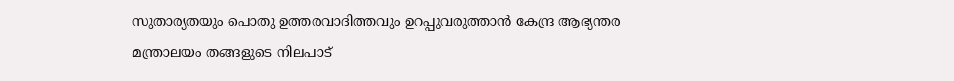സുതാര്യതയും പൊതു ഉത്തരവാദിത്തവും ഉറപ്പുവരുത്താന്‍ കേന്ദ്ര ആഭ്യന്തര മന്ത്രാലയം തങ്ങളുടെ നിലപാട്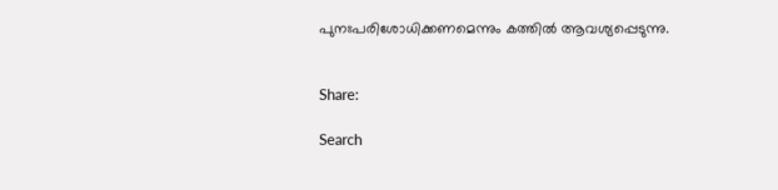പുനഃപരിശോധിക്കണമെന്നും കത്തില്‍ ആവശ്യപ്പെടുന്നു.


Share:

Search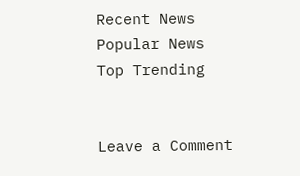Recent News
Popular News
Top Trending


Leave a Comment